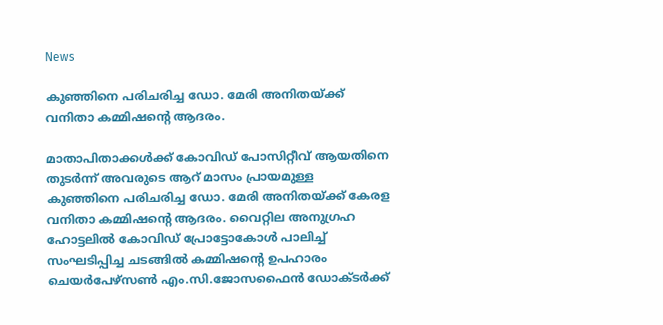News

കുഞ്ഞിനെ പരിചരിച്ച ഡോ. മേരി അനിതയ്ക്ക്  വനിതാ കമ്മിഷന്റെ ആദരം.

മാതാപിതാക്കള്‍ക്ക് കോവിഡ് പോസിറ്റീവ് ആയതിനെ തുടര്‍ന്ന് അവരുടെ ആറ് മാസം പ്രായമുള്ള കുഞ്ഞിനെ പരിചരിച്ച ഡോ. മേരി അനിതയ്ക്ക് കേരള വനിതാ കമ്മിഷന്റെ ആദരം. വൈറ്റില അനുഗ്രഹ ഹോട്ടലില്‍ കോവിഡ് പ്രോട്ടോകോള്‍ പാലിച്ച് സംഘടിപ്പിച്ച ചടങ്ങില്‍ കമ്മിഷന്റെ ഉപഹാരം ചെയര്‍പേഴ്‌സണ്‍ എം.സി.ജോസഫൈന്‍ ഡോക്ടര്‍ക്ക്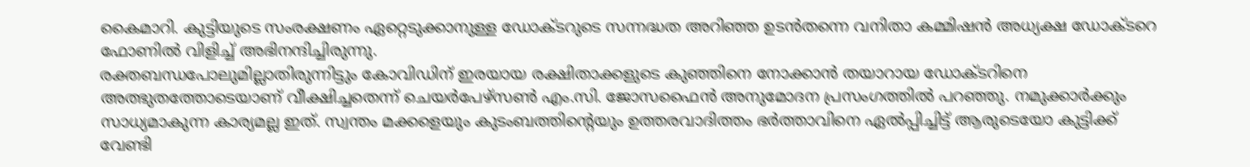കൈമാറി. കുട്ടിയുടെ സംരക്ഷണം ഏറ്റെടുക്കാനുള്ള ഡോക്ടറുടെ സന്നദ്ധത അറിഞ്ഞ ഉടന്‍തന്നെ വനിതാ കമ്മിഷന്‍ അധ്യക്ഷ ഡോക്ടറെ ഫോണില്‍ വിളിച്ച് അഭിനന്ദിച്ചിരുന്നു.
രക്തബന്ധപോലുമില്ലാതിരുന്നിട്ടും കോവിഡിന് ഇരയായ രക്ഷിതാക്കളുടെ കുഞ്ഞിനെ നോക്കാന്‍ തയാറായ ഡോക്ടറിനെ അത്ഭുതത്തോടെയാണ് വീക്ഷിച്ചതെന്ന് ചെയര്‍പേഴ്‌സണ്‍ എം.സി. ജോസഫൈന്‍ അനുമോദന പ്രസംഗത്തില്‍ പറഞ്ഞു. നമുക്കാര്‍ക്കും സാധ്യമാകുന്ന കാര്യമല്ല ഇത്. സ്വന്തം മക്കളെയും കുടംബത്തിന്റെയും ഉത്തരവാദിത്തം ഭര്‍ത്താവിനെ ഏല്‍പ്പിച്ചിട്ട് ആരുടെയോ കുട്ടിക്ക് വേണ്ടി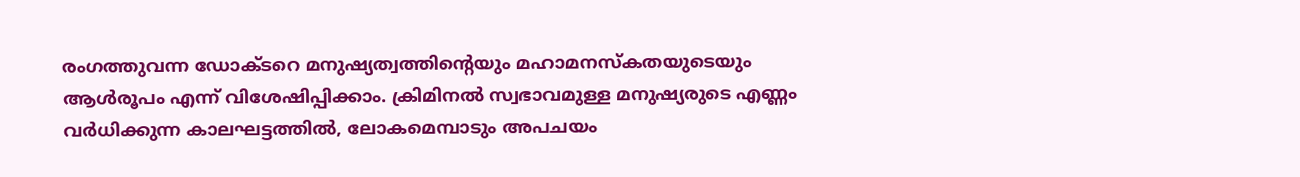രംഗത്തുവന്ന ഡോക്ടറെ മനുഷ്യത്വത്തിന്റെയും മഹാമനസ്‌കതയുടെയും ആള്‍രൂപം എന്ന് വിശേഷിപ്പിക്കാം. ക്രിമിനല്‍ സ്വഭാവമുള്ള മനുഷ്യരുടെ എണ്ണം വര്‍ധിക്കുന്ന കാലഘട്ടത്തില്‍, ലോകമെമ്പാടും അപചയം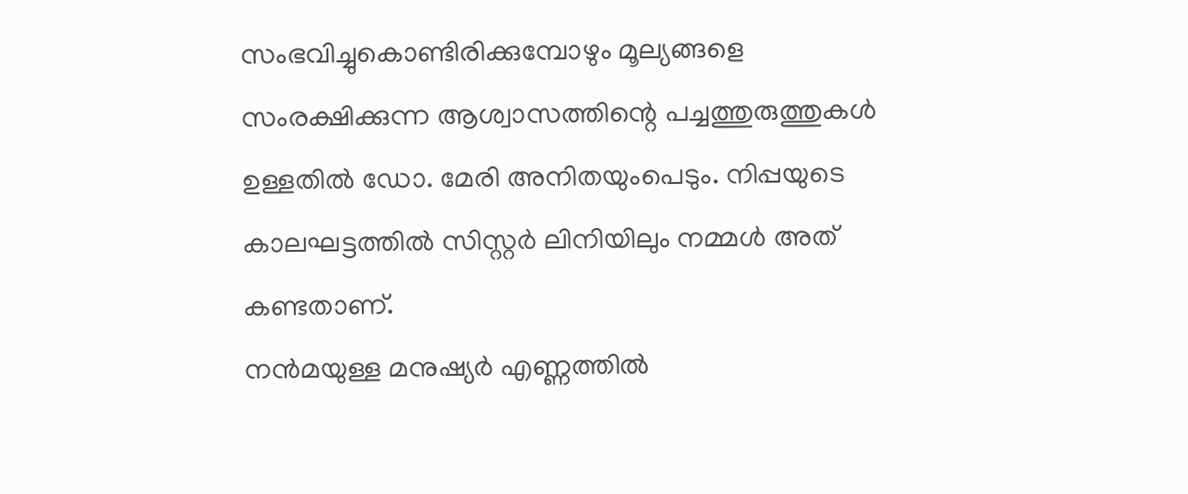സംഭവിച്ചുകൊണ്ടിരിക്കുമ്പോഴും മൂല്യങ്ങളെ സംരക്ഷിക്കുന്ന ആശ്വാസത്തിന്റെ പച്ചത്തുരുത്തുകള്‍ ഉള്ളതില്‍ ഡോ. മേരി അനിതയുംപെടും. നിപ്പയുടെ കാലഘട്ടത്തില്‍ സിസ്റ്റര്‍ ലിനിയിലും നമ്മള്‍ അത് കണ്ടതാണ്.
നൻമയുള്ള മനുഷ്യര്‍ എണ്ണത്തില്‍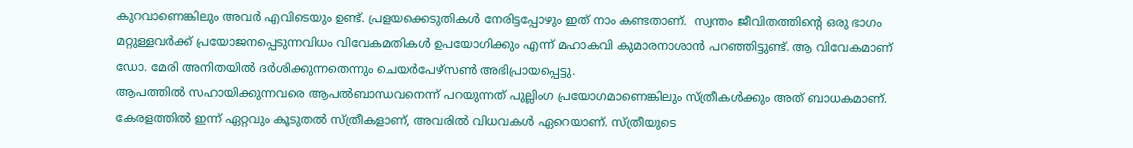കുറവാണെങ്കിലും അവര്‍ എവിടെയും ഉണ്ട്. പ്രളയക്കെടുതികള്‍ നേരിട്ടപ്പോഴും ഇത് നാം കണ്ടതാണ്.  സ്വന്തം ജീവിതത്തിന്റെ ഒരു ഭാഗം മറ്റുള്ളവര്‍ക്ക് പ്രയോജനപ്പെടുന്നവിധം വിവേകമതികള്‍ ഉപയോഗിക്കും എന്ന് മഹാകവി കുമാരനാശാന്‍ പറഞ്ഞിട്ടുണ്ട്. ആ വിവേകമാണ് ഡോ. മേരി അനിതയില്‍ ദര്‍ശിക്കുന്നതെന്നും ചെയര്‍പേഴ്‌സണ്‍ അഭിപ്രായപ്പെട്ടു.
ആപത്തില്‍ സഹായിക്കുന്നവരെ ആപല്‍ബാന്ധവനെന്ന് പറയുന്നത് പുല്ലിംഗ പ്രയോഗമാണെങ്കിലും സ്ത്രീകള്‍ക്കും അത് ബാധകമാണ്. കേരളത്തില്‍ ഇന്ന് ഏറ്റവും കൂടുതല്‍ സ്ത്രീകളാണ്, അവരില്‍ വിധവകള്‍ ഏറെയാണ്. സ്ത്രീയുടെ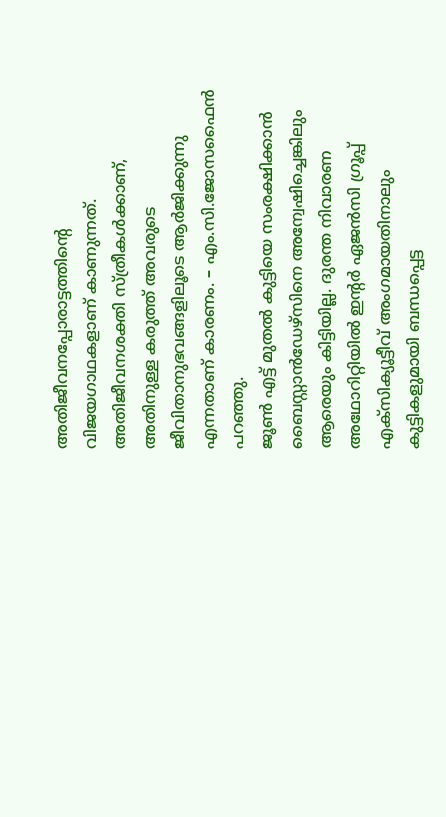അതിജീവനപ്പോരാട്ടത്തിന്റെ വിജയഗാഥകളാണ് കാണുന്നത്. അതിജീവനശക്തി സ്ത്രീകള്‍ക്കാണ്, അതിനുള്ള കരുത്ത് അവരുടെ ജീവിതാനുഭവങ്ങളിലൂടെ ആര്‍ജിക്കുന്നു എന്നതാണ് കാരണം. – എം.സി.ജോസഫൈന്‍ പറഞ്ഞു.
ജൂണ്‍ എട്ട് മുതല്‍ കുട്ടിയെ സംരക്ഷിക്കാന്‍ ബൈസ്റ്റാന്‍ഡേഴ്‌സിനെ അന്വേഷിച്ചെങ്കിലും ആരെയും കിട്ടിയില്ല. ദുരന്ത നിവാരണ അഥോറിറ്റിയില്‍ ഇന്റര്‍ ഏജന്‍സി ഗ്രൂപ്പ് എക്‌സിക്യൂട്ടീവ് അംഗമായതിനാലും കുട്ടികളുമായി ബന്ധപ്പെട്ട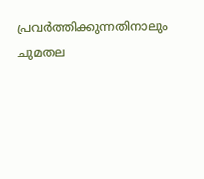പ്രവര്‍ത്തിക്കുന്നതിനാലും ചുമതല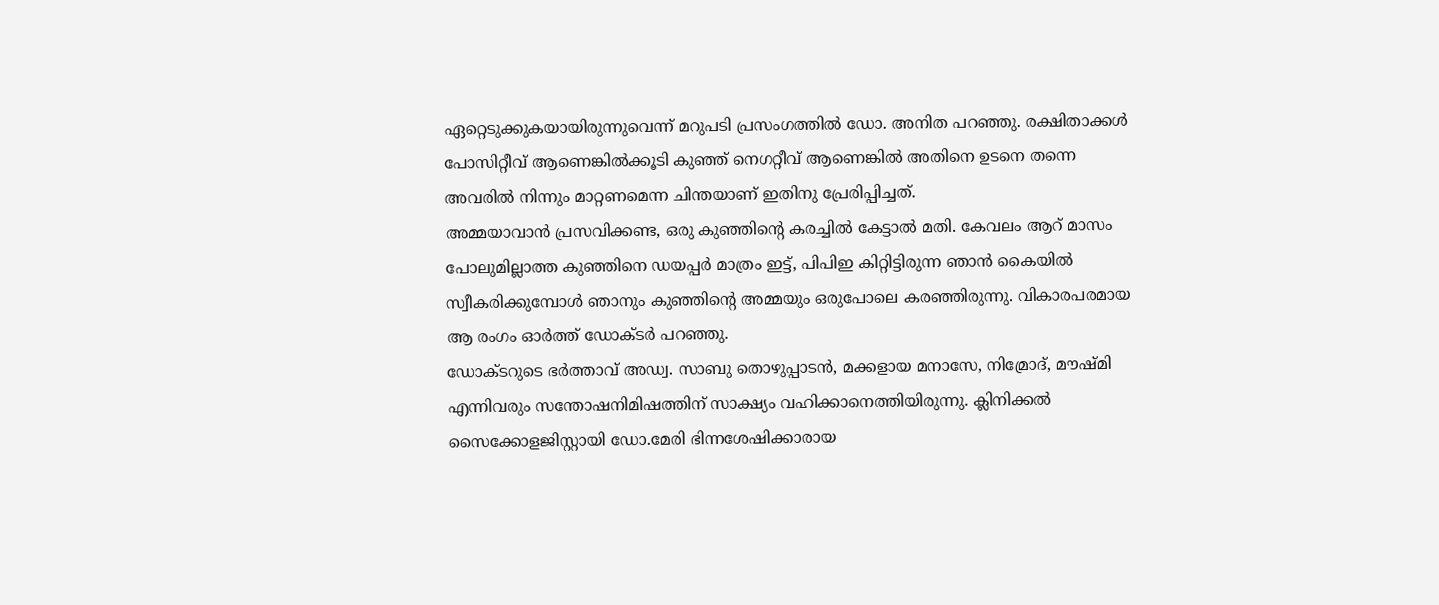ഏറ്റെടുക്കുകയായിരുന്നുവെന്ന് മറുപടി പ്രസംഗത്തില്‍ ഡോ. അനിത പറഞ്ഞു. രക്ഷിതാക്കള്‍ പോസിറ്റീവ് ആണെങ്കില്‍ക്കൂടി കുഞ്ഞ് നെഗറ്റീവ് ആണെങ്കില്‍ അതിനെ ഉടനെ തന്നെ അവരില്‍ നിന്നും മാറ്റണമെന്ന ചിന്തയാണ് ഇതിനു പ്രേരിപ്പിച്ചത്.
അമ്മയാവാന്‍ പ്രസവിക്കണ്ട, ഒരു കുഞ്ഞിന്റെ കരച്ചില്‍ കേട്ടാല്‍ മതി. കേവലം ആറ് മാസം പോലുമില്ലാത്ത കുഞ്ഞിനെ ഡയപ്പര്‍ മാത്രം ഇട്ട്, പിപിഇ കിറ്റിട്ടിരുന്ന ഞാന്‍ കൈയില്‍ സ്വീകരിക്കുമ്പോള്‍ ഞാനും കുഞ്ഞിന്റെ അമ്മയും ഒരുപോലെ കരഞ്ഞിരുന്നു. വികാരപരമായ ആ രംഗം ഓര്‍ത്ത് ഡോക്ടര്‍ പറഞ്ഞു.
ഡോക്ടറുടെ ഭര്‍ത്താവ് അഡ്വ. സാബു തൊഴുപ്പാടന്‍, മക്കളായ മനാസേ, നിമ്രോദ്, മൗഷ്മി എന്നിവരും സന്തോഷനിമിഷത്തിന് സാക്ഷ്യം വഹിക്കാനെത്തിയിരുന്നു. ക്ലിനിക്കല്‍ സൈക്കോളജിസ്റ്റായി ഡോ.മേരി ഭിന്നശേഷിക്കാരായ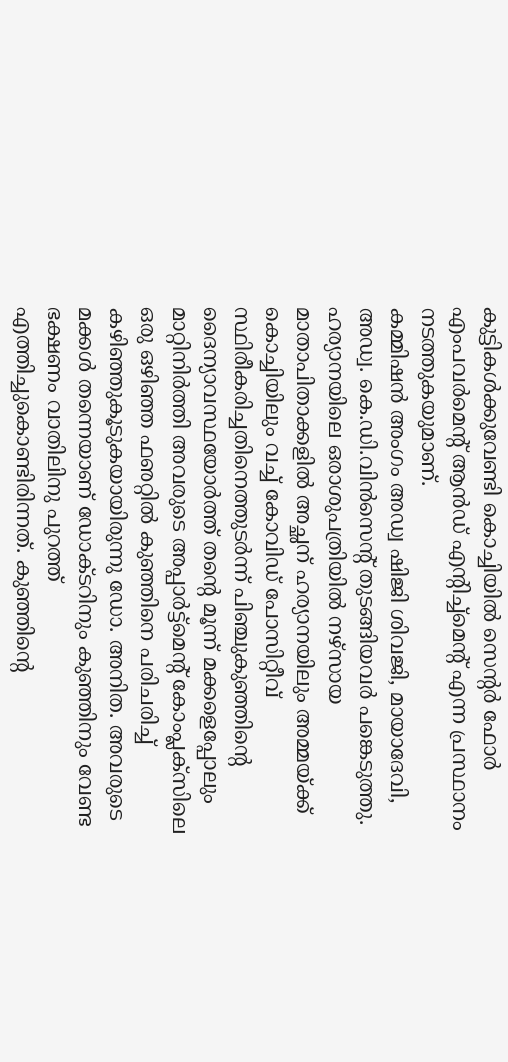കുട്ടികള്‍ക്കുവേണ്ടി കൊച്ചിയില്‍ സെന്റര്‍ ഫോര്‍ എംപവര്‍മെന്റ് ആന്‍ഡ് എന്റിച്ച്‌മെന്റ് എന്ന പ്രസ്ഥാനം നടത്തുകയുമാണ്.
കമ്മിഷന്‍ അംഗം അഡ്വ ഷിജി ശിവജി, മായാദേവി, അഡ്വ. കെ.ഡി.വിന്‍സെന്റ് തുടങ്ങിയവര്‍ പങ്കെടുത്തു.
ഹര്യാനയിലെ ഒരാശുപത്രിയില്‍ നഴ്‌സായ മാതാപിതാക്കളില്‍ അച്ഛന് ഹര്യാനയിലും അമ്മയ്ക്ക് കൊച്ചിയിലും വച്ച് കോവിഡ് പോസിറ്റീവ് സ്ഥിരീകരിച്ചതിനെത്തുടര്‍ന്ന് പിഞ്ചുകുഞ്ഞിന്റെ ദൈന്യാവസ്ഥയോര്‍ത്ത് തന്റെ മൂന്ന് മക്കളെപ്പോലും മാറ്റിനിര്‍ത്തി അവരുടെ അപ്പാര്‍ട്ട്‌മെന്റ് കോംപ്ലക്‌സിലെ ഒരു ഒഴിഞ്ഞ ഫഌറ്റില്‍ കുഞ്ഞിനെ പരിചരിച്ച് കഴിഞ്ഞുകൂടുകയായിരുന്നു ഡോ. അനിത. അവരുടെ മക്കള്‍ തന്നെയാണ് ഡോക്ടറിനും കുഞ്ഞിനും വേണ്ട ഭക്ഷണം വാതിലിനു പുറത്ത് എത്തിച്ചുകൊണ്ടിരിന്നത്. കുഞ്ഞിന്റെ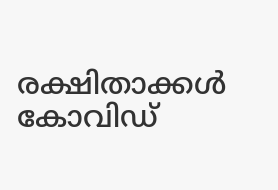രക്ഷിതാക്കള്‍ കോവിഡ്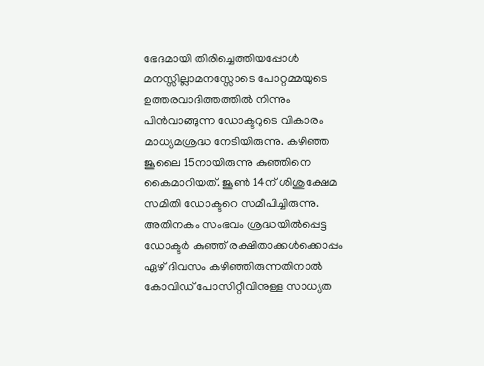ഭേദമായി തിരിച്ചെത്തിയപ്പോള്‍ മനസ്സില്ലാമനസ്സോടെ പോറ്റമ്മയുടെ ഉത്തരവാദിത്തത്തില്‍ നിന്നും പിന്‍വാങ്ങുന്ന ഡോക്ടറുടെ വികാരം മാധ്യമശ്രദ്ധ നേടിയിരുന്നു. കഴിഞ്ഞ ജൂലൈ 15നായിരുന്നു കുഞ്ഞിനെ കൈമാറിയത്. ജൂണ്‍ 14ന് ശിശുക്ഷേമ സമിതി ഡോക്ടറെ സമീപിച്ചിരുന്നു. അതിനകം സംഭവം ശ്രദ്ധയില്‍പ്പെട്ട ഡോക്ടര്‍ കുഞ്ഞ് രക്ഷിതാക്കള്‍ക്കൊപ്പം ഏഴ് ദിവസം കഴിഞ്ഞിരുന്നതിനാല്‍ കോവിഡ് പോസിറ്റീവിനുള്ള സാധ്യത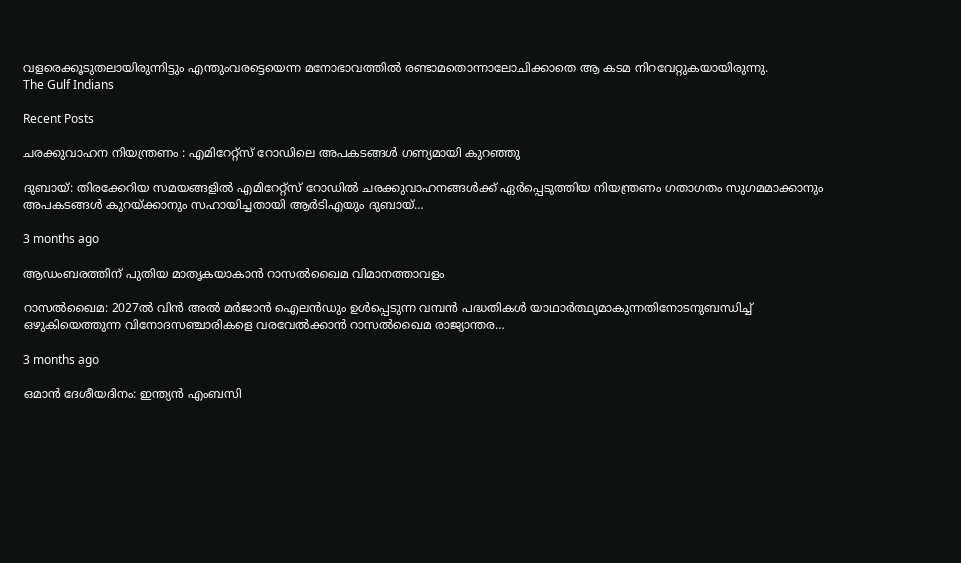വളരെക്കൂടുതലായിരുന്നിട്ടും എന്തുംവരട്ടെയെന്ന മനോഭാവത്തില്‍ രണ്ടാമതൊന്നാലോചിക്കാതെ ആ കടമ നിറവേറ്റുകയായിരുന്നു.
The Gulf Indians

Recent Posts

ചരക്കുവാഹന നിയന്ത്രണം : എമിറേറ്റ്സ് റോഡിലെ അപകടങ്ങൾ ഗണ്യമായി കുറഞ്ഞു

ദുബായ്: തിരക്കേറിയ സമയങ്ങളിൽ എമിറേറ്റ്സ് റോഡിൽ ചരക്കുവാഹനങ്ങൾക്ക് ഏർപ്പെടുത്തിയ നിയന്ത്രണം ഗതാഗതം സുഗമമാക്കാനും അപകടങ്ങൾ കുറയ്ക്കാനും സഹായിച്ചതായി ആർടിഎയും ദുബായ്…

3 months ago

ആഡംബരത്തിന് പുതിയ മാതൃകയാകാൻ റാസൽഖൈമ വിമാനത്താവളം

റാസൽഖൈമ: 2027ൽ വിൻ അൽ മർജാൻ ഐലൻഡും ഉൾപ്പെടുന്ന വമ്പൻ പദ്ധതികൾ യാഥാർത്ഥ്യമാകുന്നതിനോടനുബന്ധിച്ച് ഒഴുകിയെത്തുന്ന വിനോദസഞ്ചാരികളെ വരവേൽക്കാൻ റാസൽഖൈമ രാജ്യാന്തര…

3 months ago

ഒമാൻ ദേശീയദിനം: ഇന്ത്യൻ എംബസി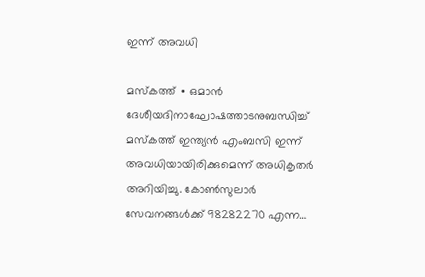ഇന്ന് അവധി

മസ്‌കത്ത് ∙ ഒമാൻ ദേശീയദിനാഘോഷത്താടനുബന്ധിച്ച് മസ്‌കത്ത് ഇന്ത്യൻ എംബസി ഇന്ന് അവധിയായിരിക്കുമെന്ന് അധികൃതർ അറിയിച്ചു. കോൺസുലാർ സേവനങ്ങൾക്ക് 98282270 എന്ന…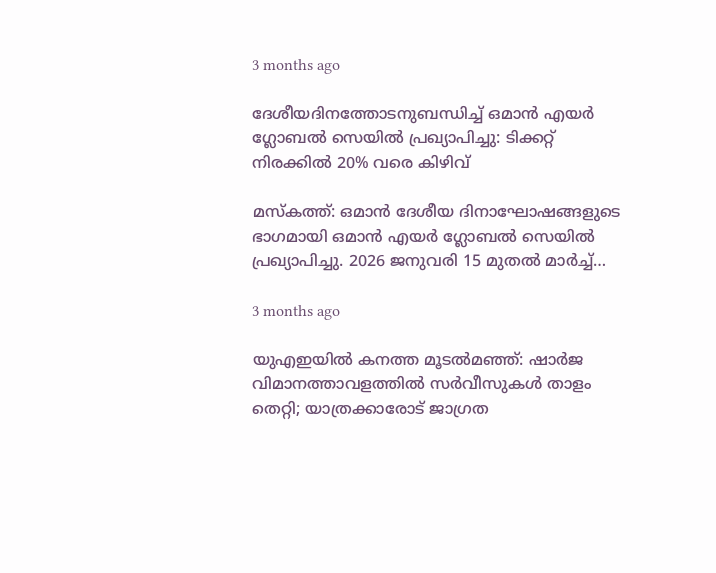3 months ago

ദേശീയദിനത്തോടനുബന്ധിച്ച് ഒമാൻ എയർ ഗ്ലോബൽ സെയിൽ പ്രഖ്യാപിച്ചു: ടിക്കറ്റ് നിരക്കിൽ 20% വരെ കിഴിവ്

മസ്‌കത്ത്: ഒമാൻ ദേശീയ ദിനാഘോഷങ്ങളുടെ ഭാഗമായി ഒമാൻ എയർ ഗ്ലോബൽ സെയിൽ പ്രഖ്യാപിച്ചു. 2026 ജനുവരി 15 മുതൽ മാർച്ച്…

3 months ago

യുഎഇയിൽ കനത്ത മൂടൽമഞ്ഞ്: ഷാർജ വിമാനത്താവളത്തിൽ സർവീസുകൾ താളം തെറ്റി; യാത്രക്കാരോട് ജാഗ്രത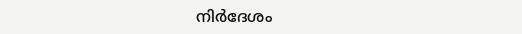നിർദേശം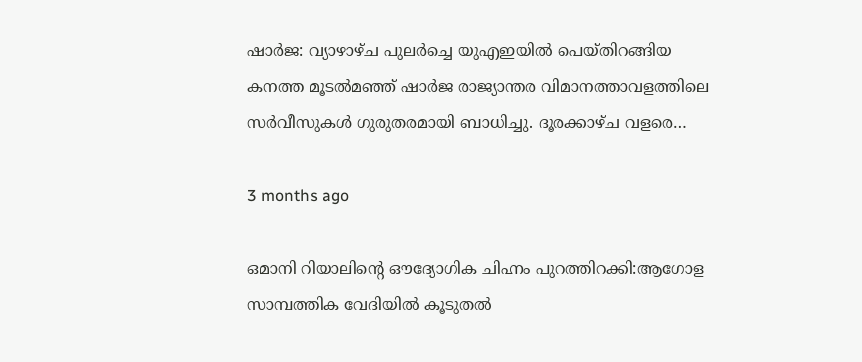ഷാർജ: വ്യാഴാഴ്ച പുലർച്ചെ യുഎഇയിൽ പെയ്തിറങ്ങിയ കനത്ത മൂടൽമഞ്ഞ് ഷാർജ രാജ്യാന്തര വിമാനത്താവളത്തിലെ സർവീസുകൾ ഗുരുതരമായി ബാധിച്ചു. ദൂരക്കാഴ്ച വളരെ…

3 months ago

ഒമാനി റിയാലിന്റെ ഔദ്യോഗിക ചിഹ്നം പുറത്തിറക്കി:ആഗോള സാമ്പത്തിക വേദിയിൽ കൂടുതൽ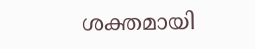ശക്തമായി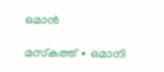ഒമാൻ

മസ്‌കത്ത് ∙ ഒമാനി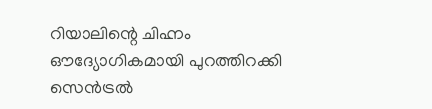റിയാലിന്റെ ചിഹ്നം ഔദ്യോഗികമായി പുറത്തിറക്കി സെൻട്രൽ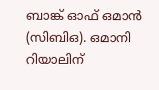ബാങ്ക് ഓഫ് ഒമാൻ (സിബിഒ). ഒമാനി റിയാലിന്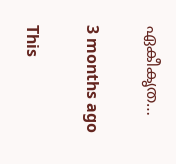ഏകീകൃത…

3 months ago

This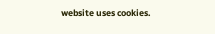website uses cookies.